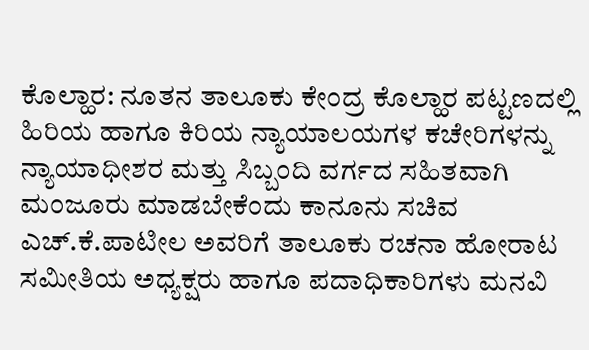ಕೊಲ್ಹಾರ: ನೂತನ ತಾಲೂಕು ಕೇಂದ್ರ ಕೊಲ್ಹಾರ ಪಟ್ಟಣದಲ್ಲಿ ಹಿರಿಯ ಹಾಗೂ ಕಿರಿಯ ನ್ಯಾಯಾಲಯಗಳ ಕಚೇರಿಗಳನ್ನು ನ್ಯಾಯಾಧೀಶರ ಮತ್ತು ಸಿಬ್ಬಂದಿ ವರ್ಗದ ಸಹಿತವಾಗಿ ಮಂಜೂರು ಮಾಡಬೇಕೆಂದು ಕಾನೂನು ಸಚಿವ ಎಚ್.ಕೆ.ಪಾಟೀಲ ಅವರಿಗೆ ತಾಲೂಕು ರಚನಾ ಹೋರಾಟ ಸಮೀತಿಯ ಅಧ್ಯಕ್ಷರು ಹಾಗೂ ಪದಾಧಿಕಾರಿಗಳು ಮನವಿ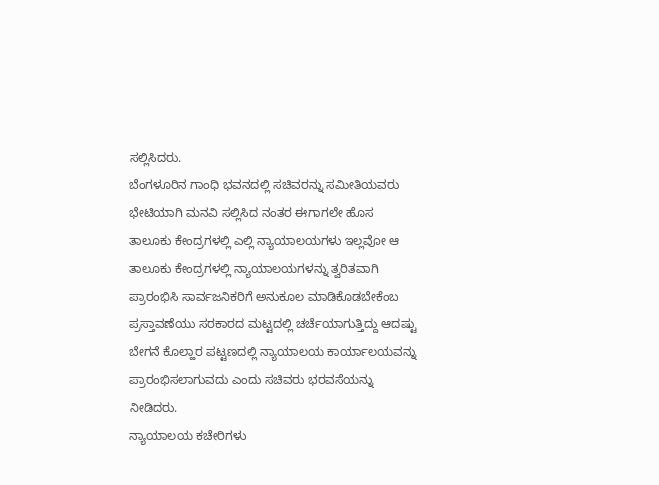ಸಲ್ಲಿಸಿದರು.
ಬೆಂಗಳೂರಿನ ಗಾಂಧಿ ಭವನದಲ್ಲಿ ಸಚಿವರನ್ನು ಸಮೀತಿಯವರು ಭೇಟಿಯಾಗಿ ಮನವಿ ಸಲ್ಲಿಸಿದ ನಂತರ ಈಗಾಗಲೇ ಹೊಸ ತಾಲೂಕು ಕೇಂದ್ರಗಳಲ್ಲಿ ಎಲ್ಲಿ ನ್ಯಾಯಾಲಯಗಳು ಇಲ್ಲವೋ ಆ ತಾಲೂಕು ಕೇಂದ್ರಗಳಲ್ಲಿ ನ್ಯಾಯಾಲಯಗಳನ್ನು ತ್ವರಿತವಾಗಿ ಪ್ರಾರಂಭಿಸಿ ಸಾರ್ವಜನಿಕರಿಗೆ ಅನುಕೂಲ ಮಾಡಿಕೊಡಬೇಕೆಂಬ ಪ್ರಸ್ತಾವಣೆಯು ಸರಕಾರದ ಮಟ್ಟದಲ್ಲಿ ಚರ್ಚೆಯಾಗುತ್ತಿದ್ದು ಆದಷ್ಟು ಬೇಗನೆ ಕೊಲ್ಹಾರ ಪಟ್ಟಣದಲ್ಲಿ ನ್ಯಾಯಾಲಯ ಕಾರ್ಯಾಲಯವನ್ನು ಪ್ರಾರಂಭಿಸಲಾಗುವದು ಎಂದು ಸಚಿವರು ಭರವಸೆಯನ್ನು ನೀಡಿದರು.
ನ್ಯಾಯಾಲಯ ಕಚೇರಿಗಳು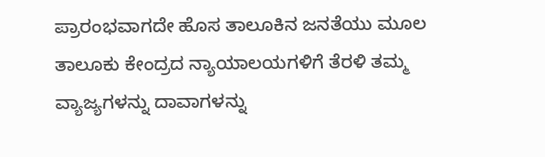ಪ್ರಾರಂಭವಾಗದೇ ಹೊಸ ತಾಲೂಕಿನ ಜನತೆಯು ಮೂಲ ತಾಲೂಕು ಕೇಂದ್ರದ ನ್ಯಾಯಾಲಯಗಳಿಗೆ ತೆರಳಿ ತಮ್ಮ ವ್ಯಾಜ್ಯಗಳನ್ನು ದಾವಾಗಳನ್ನು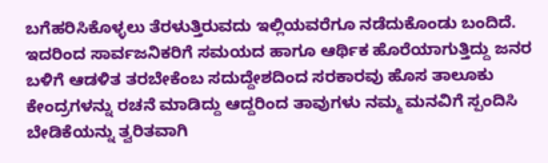ಬಗೆಹರಿಸಿಕೊಳ್ಳಲು ತೆರಳುತ್ತಿರುವದು ಇಲ್ಲಿಯವರೆಗೂ ನಡೆದುಕೊಂಡು ಬಂದಿದೆ. ಇದರಿಂದ ಸಾರ್ವಜನಿಕರಿಗೆ ಸಮಯದ ಹಾಗೂ ಆರ್ಥಿಕ ಹೊರೆಯಾಗುತ್ತಿದ್ದು ಜನರ ಬಳಿಗೆ ಆಡಳಿತ ತರಬೇಕೆಂಬ ಸದುದ್ದೇಶದಿಂದ ಸರಕಾರವು ಹೊಸ ತಾಲೂಕು ಕೇಂದ್ರಗಳನ್ನು ರಚನೆ ಮಾಡಿದ್ದು ಆದ್ದರಿಂದ ತಾವುಗಳು ನಮ್ಮ ಮನವಿಗೆ ಸ್ಪಂದಿಸಿ ಬೇಡಿಕೆಯನ್ನು ತ್ವರಿತವಾಗಿ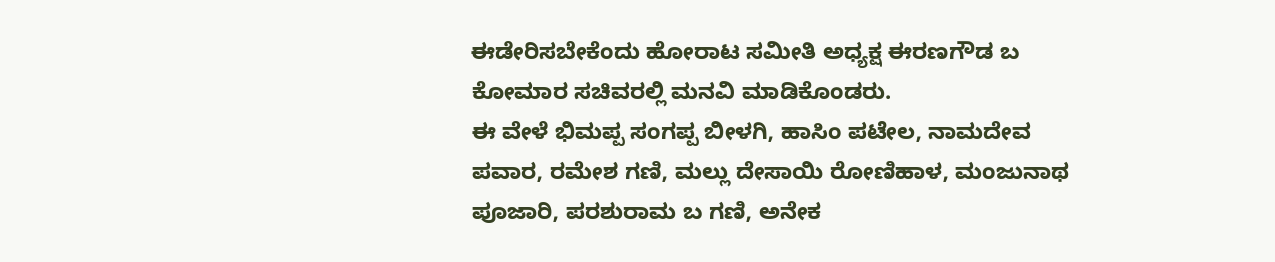ಈಡೇರಿಸಬೇಕೆಂದು ಹೋರಾಟ ಸಮೀತಿ ಅಧ್ಯಕ್ಷ ಈರಣಗೌಡ ಬ ಕೋಮಾರ ಸಚಿವರಲ್ಲಿ ಮನವಿ ಮಾಡಿಕೊಂಡರು.
ಈ ವೇಳೆ ಭಿಮಪ್ಪ ಸಂಗಪ್ಪ ಬೀಳಗಿ, ಹಾಸಿಂ ಪಟೇಲ, ನಾಮದೇವ ಪವಾರ, ರಮೇಶ ಗಣಿ, ಮಲ್ಲು ದೇಸಾಯಿ ರೋಣಿಹಾಳ, ಮಂಜುನಾಥ ಪೂಜಾರಿ, ಪರಶುರಾಮ ಬ ಗಣಿ, ಅನೇಕ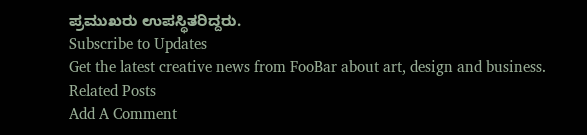ಪ್ರಮುಖರು ಉಪಸ್ಥಿತರಿದ್ದರು.
Subscribe to Updates
Get the latest creative news from FooBar about art, design and business.
Related Posts
Add A Comment